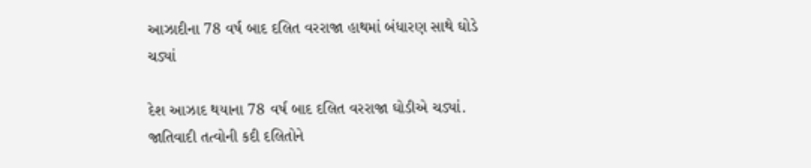આઝાદીના 78 વર્ષ બાદ દલિત વરરાજા હાથમાં બંધારણ સાથે ઘોડે ચડ્યાં

દેશ આઝાદ થયાના 78 વર્ષ બાદ દલિત વરરાજા ઘોડીએ ચડ્યાં. જાતિવાદી તત્વોની કદી દલિતોને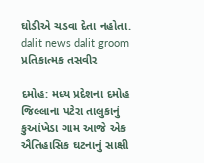ઘોડીએ ચડવા દેતા નહોતા.
dalit news dalit groom
પ્રતિકાત્મક તસવીર

દમોહ: મધ્ય પ્રદેશના દમોહ જિલ્લાના પટેરા તાલુકાનું કુઆંખેડા ગામ આજે એક ઐતિહાસિક ઘટનાનું સાક્ષી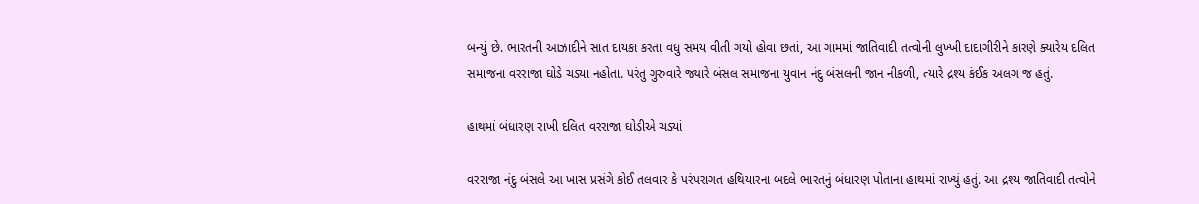બન્યું છે. ભારતની આઝાદીને સાત દાયકા કરતા વધુ સમય વીતી ગયો હોવા છતાં, આ ગામમાં જાતિવાદી તત્વોની લુખ્ખી દાદાગીરીને કારણે ક્યારેય દલિત સમાજના વરરાજા ઘોડે ચડ્યા નહોતા. પરંતુ ગુરુવારે જ્યારે બંસલ સમાજના યુવાન નંદુ બંસલની જાન નીકળી, ત્યારે દ્રશ્ય કંઈક અલગ જ હતું.

હાથમાં બંધારણ રાખી દલિત વરરાજા ઘોડીએ ચડ્યાં

વરરાજા નંદુ બંસલે આ ખાસ પ્રસંગે કોઈ તલવાર કે પરંપરાગત હથિયારના બદલે ભારતનું બંધારણ પોતાના હાથમાં રાખ્યું હતું. આ દ્રશ્ય જાતિવાદી તત્વોને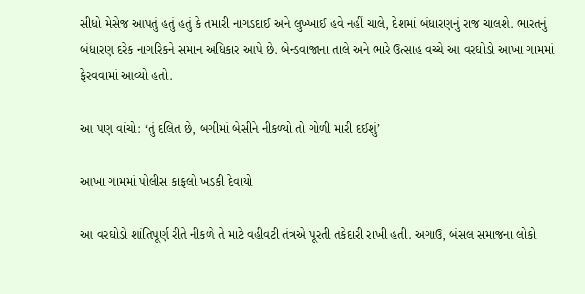સીધો મેસેજ આપતું હતું હતું કે તમારી નાગડદાઈ અને લુખ્ખાઈ હવે નહીં ચાલે, દેશમાં બંધારણનું રાજ ચાલશે. ભારતનું બંધારણ દરેક નાગરિકને સમાન અધિકાર આપે છે. બેન્ડવાજાના તાલે અને ભારે ઉત્સાહ વચ્ચે આ વરઘોડો આખા ગામમાં ફેરવવામાં આવ્યો હતો.

આ પણ વાંચો: ‘તું દલિત છે, બગીમાં બેસીને નીકળ્યો તો ગોળી મારી દઈશું’

આખા ગામમાં પોલીસ કાફલો ખડકી દેવાયો

આ વરઘોડો શાંતિપૂર્ણ રીતે નીકળે તે માટે વહીવટી તંત્રએ પૂરતી તકેદારી રાખી હતી. અગાઉ, બંસલ સમાજના લોકો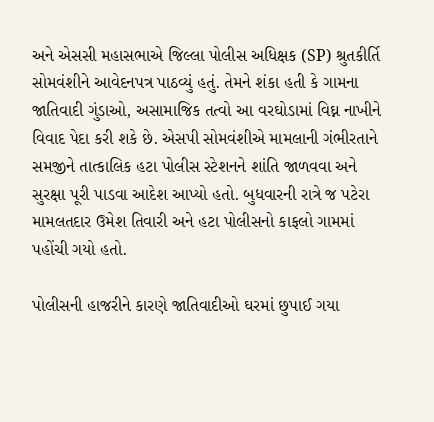અને એસસી મહાસભાએ જિલ્લા પોલીસ અધિક્ષક (SP) શ્રુતકીર્તિ સોમવંશીને આવેદનપત્ર પાઠવ્યું હતું. તેમને શંકા હતી કે ગામના જાતિવાદી ગુંડાઓ, અસામાજિક તત્વો આ વરઘોડામાં વિઘ્ન નાખીને વિવાદ પેદા કરી શકે છે. એસપી સોમવંશીએ મામલાની ગંભીરતાને સમજીને તાત્કાલિક હટા પોલીસ સ્ટેશનને શાંતિ જાળવવા અને સુરક્ષા પૂરી પાડવા આદેશ આપ્યો હતો. બુધવારની રાત્રે જ પટેરા મામલતદાર ઉમેશ તિવારી અને હટા પોલીસનો કાફલો ગામમાં પહોંચી ગયો હતો.

પોલીસની હાજરીને કારણે જાતિવાદીઓ ઘરમાં છુપાઈ ગયા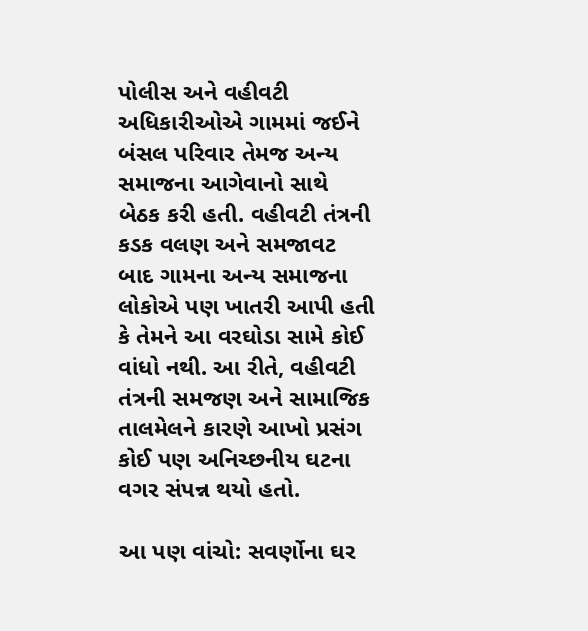પોલીસ અને વહીવટી અધિકારીઓએ ગામમાં જઈને બંસલ પરિવાર તેમજ અન્ય સમાજના આગેવાનો સાથે બેઠક કરી હતી. વહીવટી તંત્રની કડક વલણ અને સમજાવટ બાદ ગામના અન્ય સમાજના લોકોએ પણ ખાતરી આપી હતી કે તેમને આ વરઘોડા સામે કોઈ વાંધો નથી. આ રીતે, વહીવટી તંત્રની સમજણ અને સામાજિક તાલમેલને કારણે આખો પ્રસંગ કોઈ પણ અનિચ્છનીય ઘટના વગર સંપન્ન થયો હતો.

આ પણ વાંચો: સવર્ણોના ઘર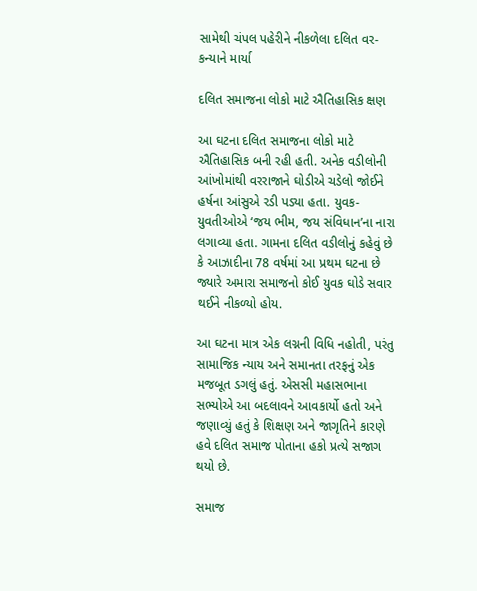સામેથી ચંપલ પહેરીને નીકળેલા દલિત વર-કન્યાને માર્યા

દલિત સમાજના લોકો માટે ઐતિહાસિક ક્ષણ

આ ઘટના દલિત સમાજના લોકો માટે ઐતિહાસિક બની રહી હતી. અનેક વડીલોની આંખોમાંથી વરરાજાને ઘોડીએ ચડેલો જોઈને હર્ષના આંસુએ રડી પડ્યા હતા. યુવક-યુવતીઓએ ‘જય ભીમ, જય સંવિધાન’ના નારા લગાવ્યા હતા. ગામના દલિત વડીલોનું કહેવું છે કે આઝાદીના 78 વર્ષમાં આ પ્રથમ ઘટના છે જ્યારે અમારા સમાજનો કોઈ યુવક ઘોડે સવાર થઈને નીકળ્યો હોય.

આ ઘટના માત્ર એક લગ્નની વિધિ નહોતી, પરંતુ સામાજિક ન્યાય અને સમાનતા તરફનું એક મજબૂત ડગલું હતું. એસસી મહાસભાના સભ્યોએ આ બદલાવને આવકાર્યો હતો અને જણાવ્યું હતું કે શિક્ષણ અને જાગૃતિને કારણે હવે દલિત સમાજ પોતાના હકો પ્રત્યે સજાગ થયો છે.

સમાજ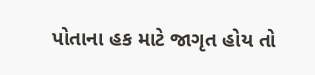પોતાના હક માટે જાગૃત હોય તો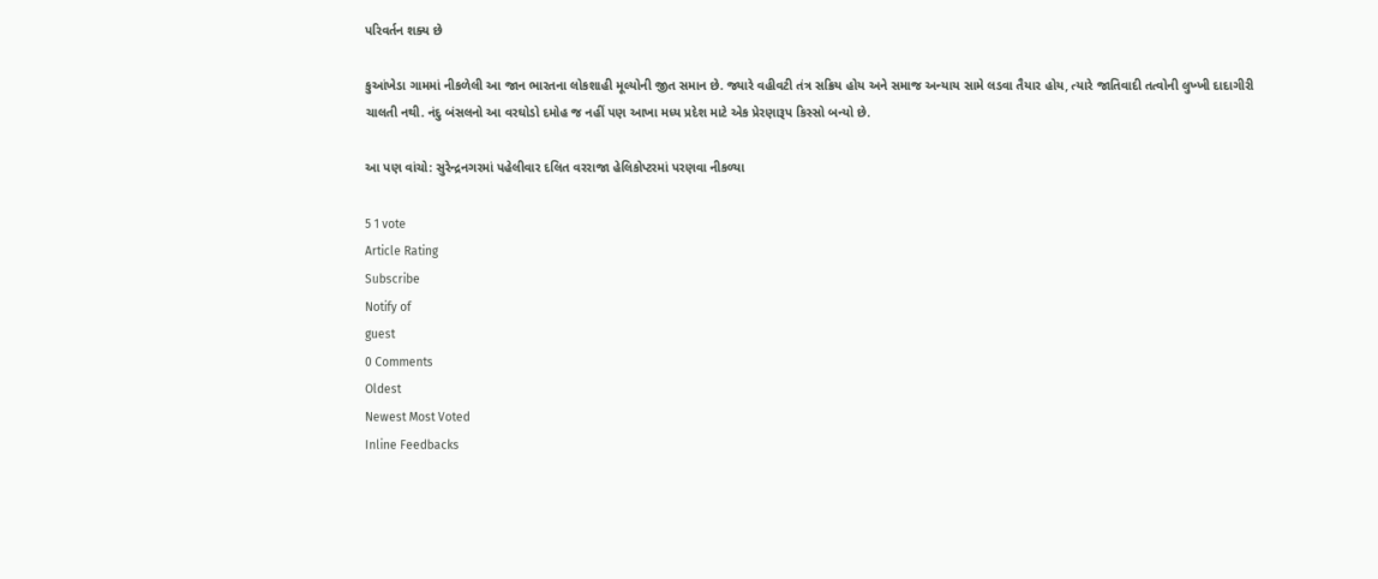પરિવર્તન શક્ય છે

કુઆંખેડા ગામમાં નીકળેલી આ જાન ભારતના લોકશાહી મૂલ્યોની જીત સમાન છે. જ્યારે વહીવટી તંત્ર સક્રિય હોય અને સમાજ અન્યાય સામે લડવા તૈયાર હોય, ત્યારે જાતિવાદી તત્વોની લુખ્ખી દાદાગીરી ચાલતી નથી. નંદુ બંસલનો આ વરઘોડો દમોહ જ નહીં પણ આખા મધ્ય પ્રદેશ માટે એક પ્રેરણારૂપ કિસ્સો બન્યો છે.

આ પણ વાંચો: સુરેન્દ્રનગરમાં પહેલીવાર દલિત વરરાજા હેલિકોપ્ટરમાં પરણવા નીકળ્યા

5 1 vote
Article Rating
Subscribe
Notify of
guest
0 Comments
Oldest
Newest Most Voted
Inline Feedbacks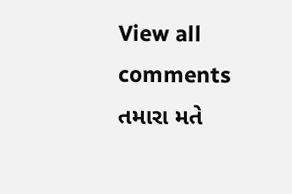View all comments
તમારા મતે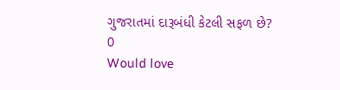ગુજરાતમાં દારૂબંધી કેટલી સફળ છે?
0
Would love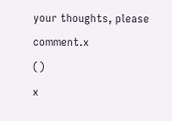your thoughts, please comment.x
()
x